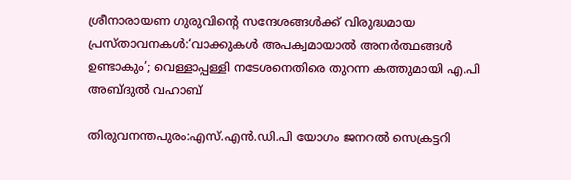ശ്രീനാരായണ ഗുരുവിന്റെ സന്ദേശങ്ങൾക്ക് വിരുദ്ധമായ പ്രസ്താവനകൾ:‘വാക്കുകൾ അപക്വമായാൽ അനർത്ഥങ്ങൾ ഉണ്ടാകും’; വെള്ളാപ്പള്ളി നടേശനെതിരെ തുറന്ന കത്തുമായി എ.പി അബ്ദുല്‍ വഹാബ്

തിരുവനന്തപുരം:എസ്.എൻ.ഡി.പി യോഗം ജനറൽ സെക്രട്ടറി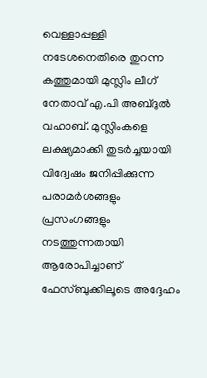വെള്ളാപ്പള്ളി നടേശനെതിരെ തുറന്ന കത്തുമായി മുസ്ലിം ലീഗ് നേതാവ് എ.പി അബ്ദുല്‍ വഹാബ്. മുസ്ലിംകളെ ലക്ഷ്യമാക്കി തുടർച്ചയായി വിദ്വേഷം ജനിപ്പിക്കുന്ന പരാമർശങ്ങളും പ്രസംഗങ്ങളും നടത്തുന്നതായി ആരോപിച്ചാണ് ഫേസ്ബുക്കിലൂടെ അദ്ദേഹം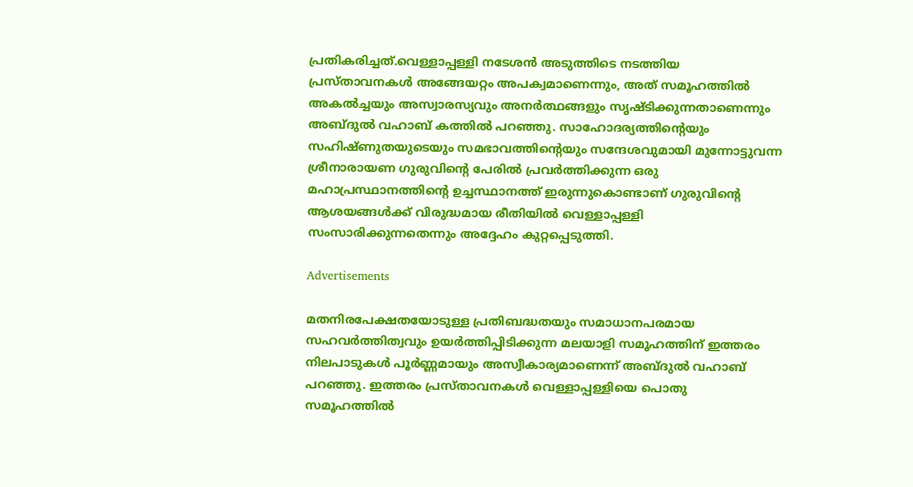പ്രതികരിച്ചത്.വെള്ളാപ്പള്ളി നടേശൻ അടുത്തിടെ നടത്തിയ പ്രസ്താവനകൾ അങ്ങേയറ്റം അപക്വമാണെന്നും, അത് സമൂഹത്തിൽ അകൽച്ചയും അസ്വാരസ്യവും അനർത്ഥങ്ങളും സൃഷ്ടിക്കുന്നതാണെന്നും അബ്ദുല്‍ വഹാബ് കത്തിൽ പറഞ്ഞു. സാഹോദര്യത്തിന്റെയും സഹിഷ്ണുതയുടെയും സമഭാവത്തിന്റെയും സന്ദേശവുമായി മുന്നോട്ടുവന്ന ശ്രീനാരായണ ഗുരുവിന്റെ പേരിൽ പ്രവർത്തിക്കുന്ന ഒരു മഹാപ്രസ്ഥാനത്തിന്റെ ഉച്ചസ്ഥാനത്ത് ഇരുന്നുകൊണ്ടാണ് ഗുരുവിന്റെ ആശയങ്ങൾക്ക് വിരുദ്ധമായ രീതിയിൽ വെള്ളാപ്പള്ളി സംസാരിക്കുന്നതെന്നും അദ്ദേഹം കുറ്റപ്പെടുത്തി.

Advertisements

മതനിരപേക്ഷതയോടുള്ള പ്രതിബദ്ധതയും സമാധാനപരമായ സഹവർത്തിത്വവും ഉയർത്തിപ്പിടിക്കുന്ന മലയാളി സമൂഹത്തിന് ഇത്തരം നിലപാടുകൾ പൂർണ്ണമായും അസ്വീകാര്യമാണെന്ന് അബ്ദുല്‍ വഹാബ് പറഞ്ഞു. ഇത്തരം പ്രസ്താവനകൾ വെള്ളാപ്പള്ളിയെ പൊതു സമൂഹത്തിൽ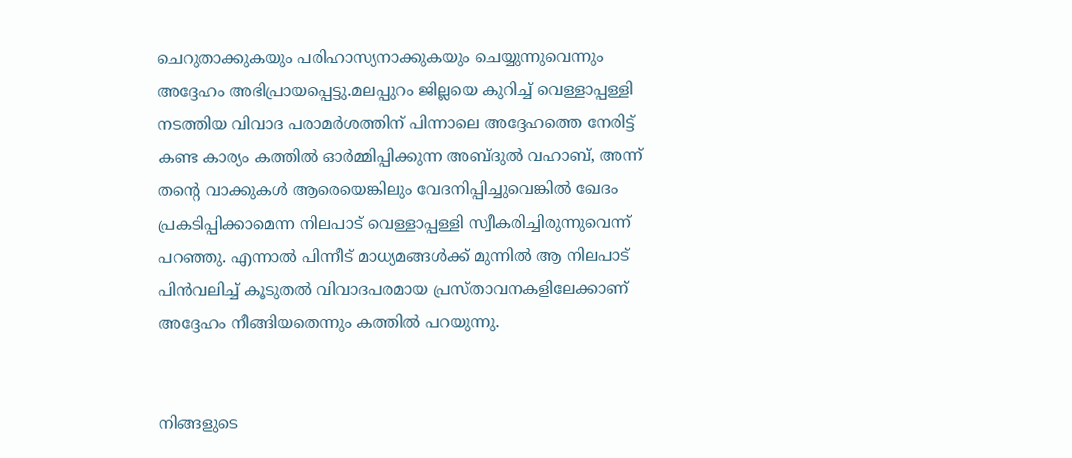ചെറുതാക്കുകയും പരിഹാസ്യനാക്കുകയും ചെയ്യുന്നുവെന്നും അദ്ദേഹം അഭിപ്രായപ്പെട്ടു.മലപ്പുറം ജില്ലയെ കുറിച്ച് വെള്ളാപ്പള്ളി നടത്തിയ വിവാദ പരാമർശത്തിന് പിന്നാലെ അദ്ദേഹത്തെ നേരിട്ട് കണ്ട കാര്യം കത്തിൽ ഓർമ്മിപ്പിക്കുന്ന അബ്ദുല്‍ വഹാബ്, അന്ന് തന്റെ വാക്കുകൾ ആരെയെങ്കിലും വേദനിപ്പിച്ചുവെങ്കിൽ ഖേദം പ്രകടിപ്പിക്കാമെന്ന നിലപാട് വെള്ളാപ്പള്ളി സ്വീകരിച്ചിരുന്നുവെന്ന് പറഞ്ഞു. എന്നാൽ പിന്നീട് മാധ്യമങ്ങൾക്ക് മുന്നിൽ ആ നിലപാട് പിന്‍വലിച്ച് കൂടുതൽ വിവാദപരമായ പ്രസ്താവനകളിലേക്കാണ് അദ്ദേഹം നീങ്ങിയതെന്നും കത്തിൽ പറയുന്നു.


നിങ്ങളുടെ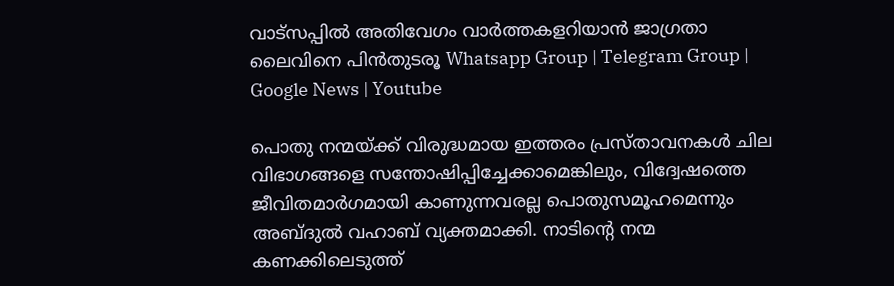വാട്സപ്പിൽ അതിവേഗം വാർത്തകളറിയാൻ ജാഗ്രതാ ലൈവിനെ പിൻതുടരൂ Whatsapp Group | Telegram Group | Google News | Youtube

പൊതു നന്മയ്ക്ക് വിരുദ്ധമായ ഇത്തരം പ്രസ്താവനകൾ ചില വിഭാഗങ്ങളെ സന്തോഷിപ്പിച്ചേക്കാമെങ്കിലും, വിദ്വേഷത്തെ ജീവിതമാർഗമായി കാണുന്നവരല്ല പൊതുസമൂഹമെന്നും അബ്ദുല്‍ വഹാബ് വ്യക്തമാക്കി. നാടിന്റെ നന്മ കണക്കിലെടുത്ത്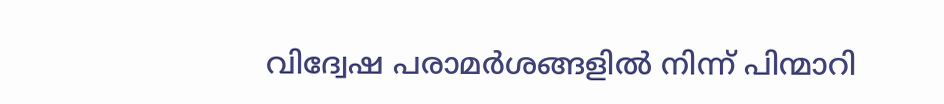വിദ്വേഷ പരാമർശങ്ങളിൽ നിന്ന് പിന്മാറി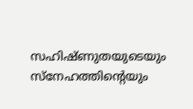സഹിഷ്ണുതയുടെയും സ്നേഹത്തിന്റെയും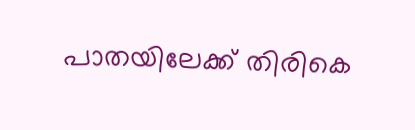പാതയിലേക്ക് തിരികെ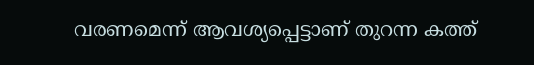വരണമെന്ന് ആവശ്യപ്പെട്ടാണ് തുറന്ന കത്ത്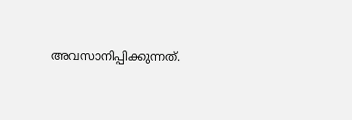അവസാനിപ്പിക്കുന്നത്.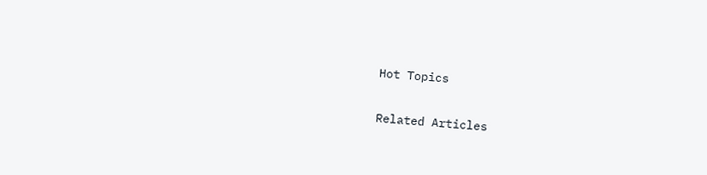Hot Topics

Related Articles